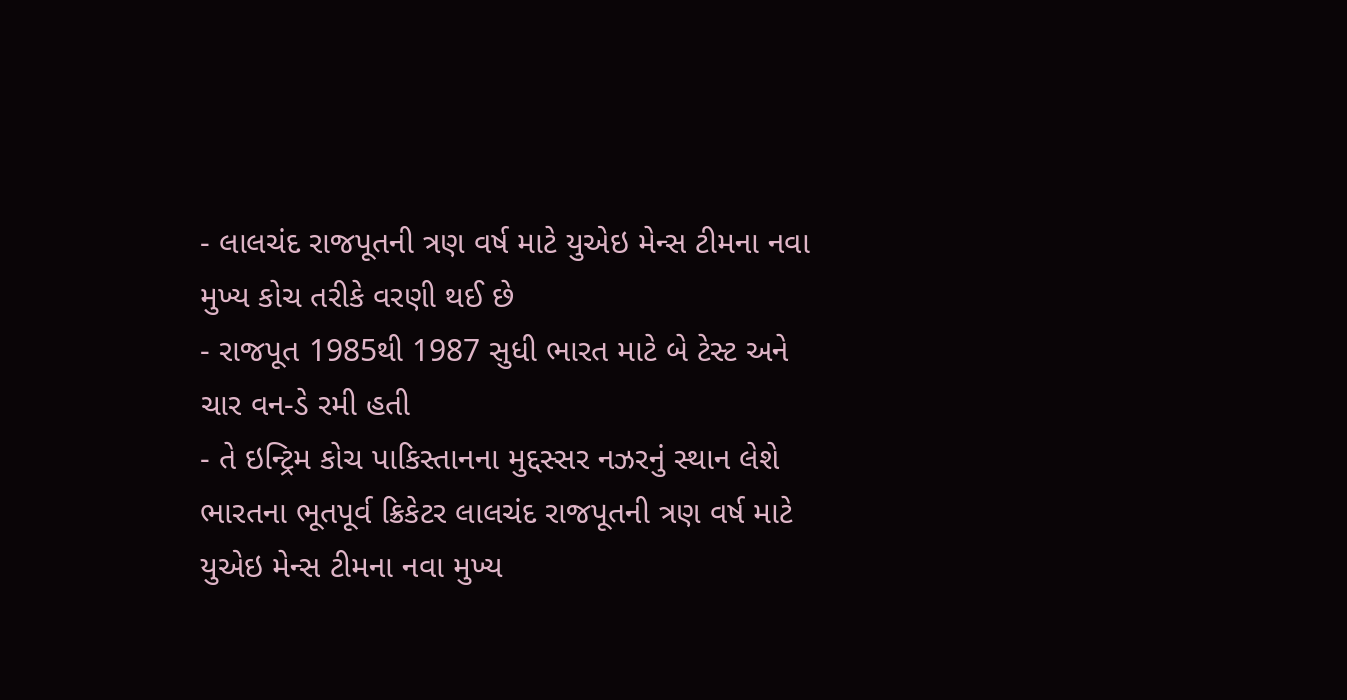- લાલચંદ રાજપૂતની ત્રણ વર્ષ માટે યુએઇ મેન્સ ટીમના નવા મુખ્ય કોચ તરીકે વરણી થઈ છે
- રાજપૂત 1985થી 1987 સુધી ભારત માટે બે ટેસ્ટ અને ચાર વન-ડે રમી હતી
- તે ઇન્ટ્રિમ કોચ પાકિસ્તાનના મુદ્દસ્સર નઝરનું સ્થાન લેશે
ભારતના ભૂતપૂર્વ ક્રિકેટર લાલચંદ રાજપૂતની ત્રણ વર્ષ માટે યુએઇ મેન્સ ટીમના નવા મુખ્ય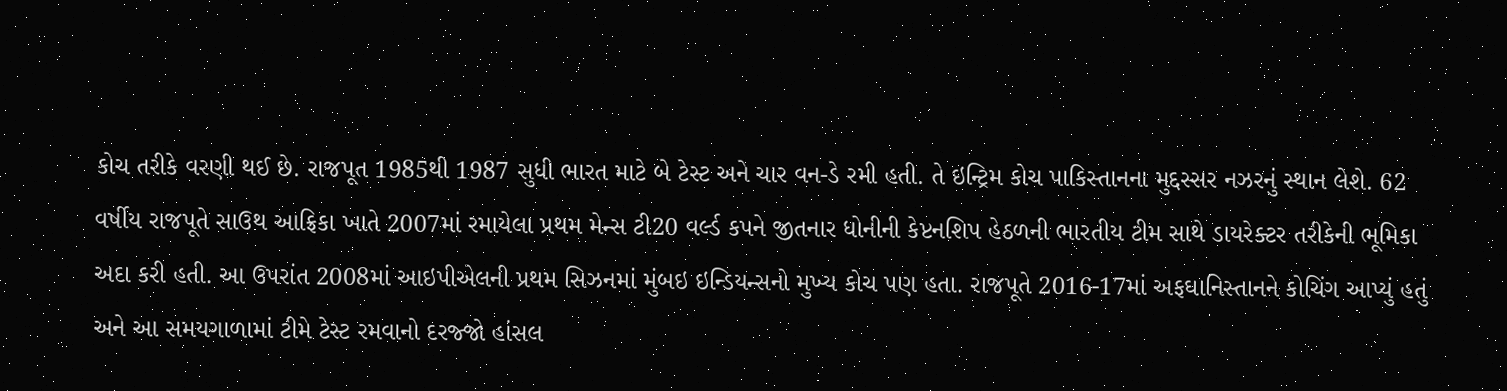કોચ તરીકે વરણી થઈ છે. રાજપૂત 1985થી 1987 સુધી ભારત માટે બે ટેસ્ટ અને ચાર વન-ડે રમી હતી. તે ઇન્ટ્રિમ કોચ પાકિસ્તાનના મુદ્દસ્સર નઝરનું સ્થાન લેશે. 62 વર્ષીય રાજપૂતે સાઉથ આફ્રિકા ખાતે 2007માં રમાયેલા પ્રથમ મેન્સ ટી20 વર્લ્ડ કપને જીતનાર ધોનીની કેપ્ટનશિપ હેઠળની ભારતીય ટીમ સાથે ડાયરેક્ટર તરીકેની ભૂમિકા અદા કરી હતી. આ ઉપરાંત 2008માં આઇપીએલની પ્રથમ સિઝનમાં મુંબઇ ઇન્ડિયન્સનો મુખ્ય કોચ પણ હતા. રાજપૂતે 2016-17માં અફઘાનિસ્તાનને કોચિંગ આપ્યું હતું અને આ સમયગાળામાં ટીમે ટેસ્ટ રમવાનો દરજ્જો હાંસલ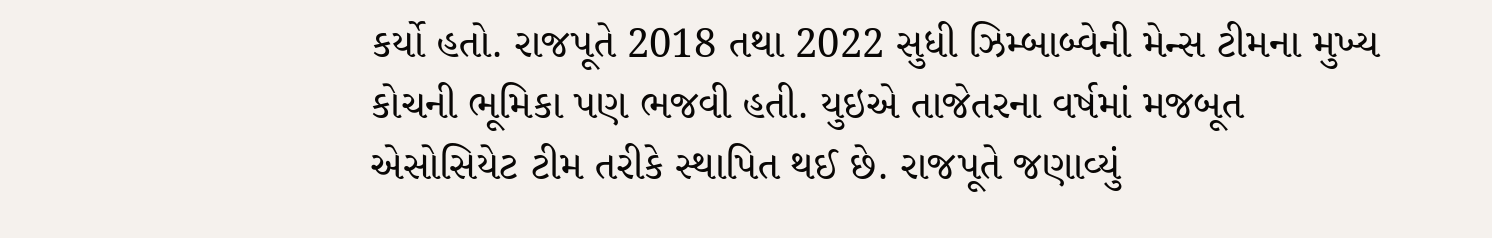કર્યો હતો. રાજપૂતે 2018 તથા 2022 સુધી ઝિમ્બાબ્વેની મેન્સ ટીમના મુખ્ય કોચની ભૂમિકા પણ ભજવી હતી. યુઇએ તાજેતરના વર્ષમાં મજબૂત એસોસિયેટ ટીમ તરીકે સ્થાપિત થઈ છે. રાજપૂતે જણાવ્યું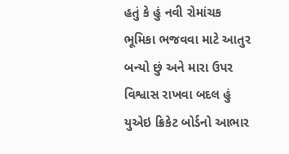હતું કે હું નવી રોમાંચક ભૂમિકા ભજવવા માટે આતુર બન્યો છું અને મારા ઉપર વિશ્વાસ રાખવા બદલ હું યુએઇ ક્રિકેટ બોર્ડનો આભાર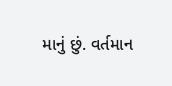માનું છું. વર્તમાન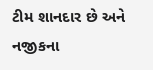ટીમ શાનદાર છે અને નજીકના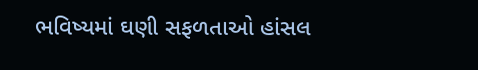ભવિષ્યમાં ઘણી સફળતાઓ હાંસલ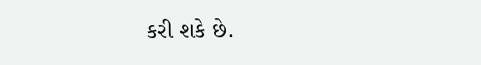કરી શકે છે.